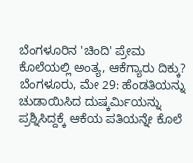ಬೆಂಗಳೂರಿನ 'ಚಿಂದಿ' ಪ್ರೇಮ ಕೊಲೆಯಲ್ಲಿ ಅಂತ್ಯ, ಆಕೆಗ್ಯಾರು ದಿಕ್ಕು?
ಬೆಂಗಳೂರು, ಮೇ 29: ಹೆಂಡತಿಯನ್ನು ಚುಡಾಯಿಸಿದ ದುಷ್ಕರ್ಮಿಯನ್ನು ಪ್ರಶ್ನಿಸಿದ್ದಕ್ಕೆ ಆಕೆಯ ಪತಿಯನ್ನೇ ಕೊಲೆ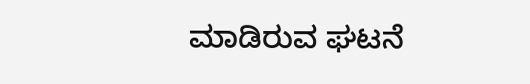ಮಾಡಿರುವ ಘಟನೆ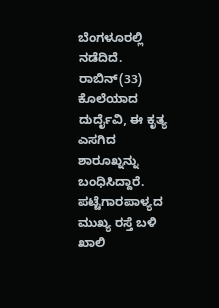ಬೆಂಗಳೂರಲ್ಲಿ ನಡೆದಿದೆ. ರಾಬಿನ್(33) ಕೊಲೆಯಾದ ದುರ್ದೈವಿ, ಈ ಕೃತ್ಯ ಎಸಗಿದ ಶಾರೂಖ್ನನ್ನು ಬಂಧಿಸಿದ್ದಾರೆ.
ಪಟ್ಟೆಗಾರಪಾಳ್ಯದ ಮುಖ್ಯ ರಸ್ತೆ ಬಳಿ ಖಾಲಿ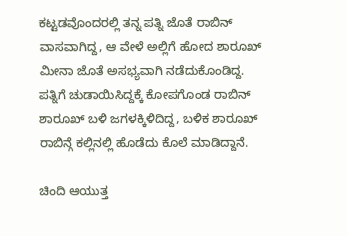ಕಟ್ಟಡವೊಂದರಲ್ಲಿ ತನ್ನ ಪತ್ನಿ ಜೊತೆ ರಾಬಿನ್ ವಾಸವಾಗಿದ್ದ, ಆ ವೇಳೆ ಅಲ್ಲಿಗೆ ಹೋದ ಶಾರೂಖ್ ಮೀನಾ ಜೊತೆ ಅಸಭ್ಯವಾಗಿ ನಡೆದುಕೊಂಡಿದ್ದ.
ಪತ್ನಿಗೆ ಚುಡಾಯಿಸಿದ್ದಕ್ಕೆ ಕೋಪಗೊಂಡ ರಾಬಿನ್ ಶಾರೂಖ್ ಬಳಿ ಜಗಳಕ್ಕಿಳಿದಿದ್ದ, ಬಳಿಕ ಶಾರೂಖ್ ರಾಬಿನ್ಗೆ ಕಲ್ಲಿನಲ್ಲಿ ಹೊಡೆದು ಕೊಲೆ ಮಾಡಿದ್ದಾನೆ.

ಚಿಂದಿ ಆಯುತ್ತ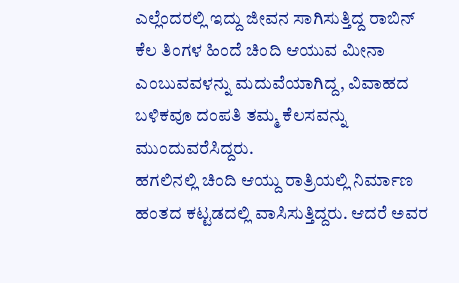ಎಲ್ಲೆಂದರಲ್ಲಿ ಇದ್ದು ಜೀವನ ಸಾಗಿಸುತ್ತಿದ್ದ ರಾಬಿನ್ ಕೆಲ ತಿಂಗಳ ಹಿಂದೆ ಚಿಂದಿ ಆಯುವ ಮೀನಾ ಎಂಬುವವಳನ್ನು ಮದುವೆಯಾಗಿದ್ದ, ವಿವಾಹದ ಬಳಿಕವೂ ದಂಪತಿ ತಮ್ಮ ಕೆಲಸವನ್ನು ಮುಂದುವರೆಸಿದ್ದರು.
ಹಗಲಿನಲ್ಲಿ ಚಿಂದಿ ಆಯ್ದು ರಾತ್ರಿಯಲ್ಲಿ ನಿರ್ಮಾಣ ಹಂತದ ಕಟ್ಟಡದಲ್ಲಿ ವಾಸಿಸುತ್ತಿದ್ದರು. ಆದರೆ ಅವರ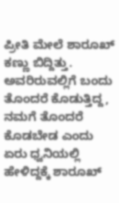ಪ್ರೀತಿ ಮೇಲೆ ಶಾರೂಖ್ ಕಣ್ಣು ಬಿದ್ದಿತ್ತು. ಅವರಿರುವಲ್ಲಿಗೆ ಬಂದು ತೊಂದರೆ ಕೊಡುತ್ತಿದ್ದ, ನಮಗೆ ತೊಂದರೆ ಕೊಡಬೇಡ ಎಂದು ಏರು ಧ್ವನಿಯಲ್ಲಿ ಹೇಳಿದ್ದಕ್ಕೆ ಶಾರೂಖ್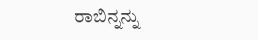ರಾಬಿನ್ನನ್ನು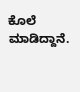ಕೊಲೆ ಮಾಡಿದ್ದಾನೆ.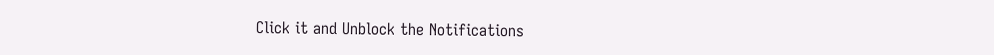Click it and Unblock the Notifications